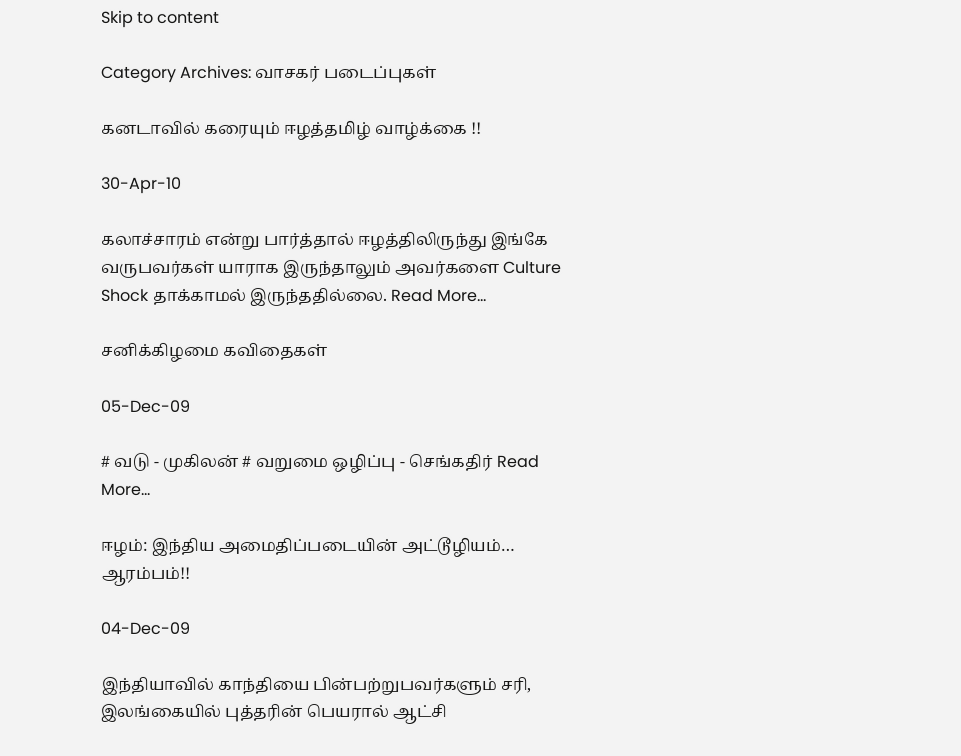Skip to content

Category Archives: வாசகர் படைப்புகள்

கனடாவில் கரையும் ஈழத்தமிழ் வாழ்க்கை !!

30-Apr-10

கலாச்சாரம் என்று பார்த்தால் ஈழத்திலிருந்து இங்கே வருபவர்கள் யாராக இருந்தாலும் அவர்களை Culture Shock தாக்காமல் இருந்ததில்லை. Read More...

சனிக்கிழமை கவிதைகள்

05-Dec-09

# வடு - முகிலன் # வறுமை ஒழிப்பு - செங்கதிர் Read More...

ஈழம்: இந்திய அமைதிப்படையின் அட்டூழியம்… ஆரம்பம்!!

04-Dec-09

இந்தியாவில் காந்தியை பின்பற்றுபவர்களும் சரி, இலங்கையில் புத்தரின் பெயரால் ஆட்சி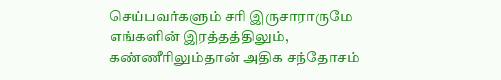செய்பவர்களும் சரி இருசாராருமே எங்களின் இரத்தத்திலும், கண்ணீரிலும்தான் அதிக சந்தோசம்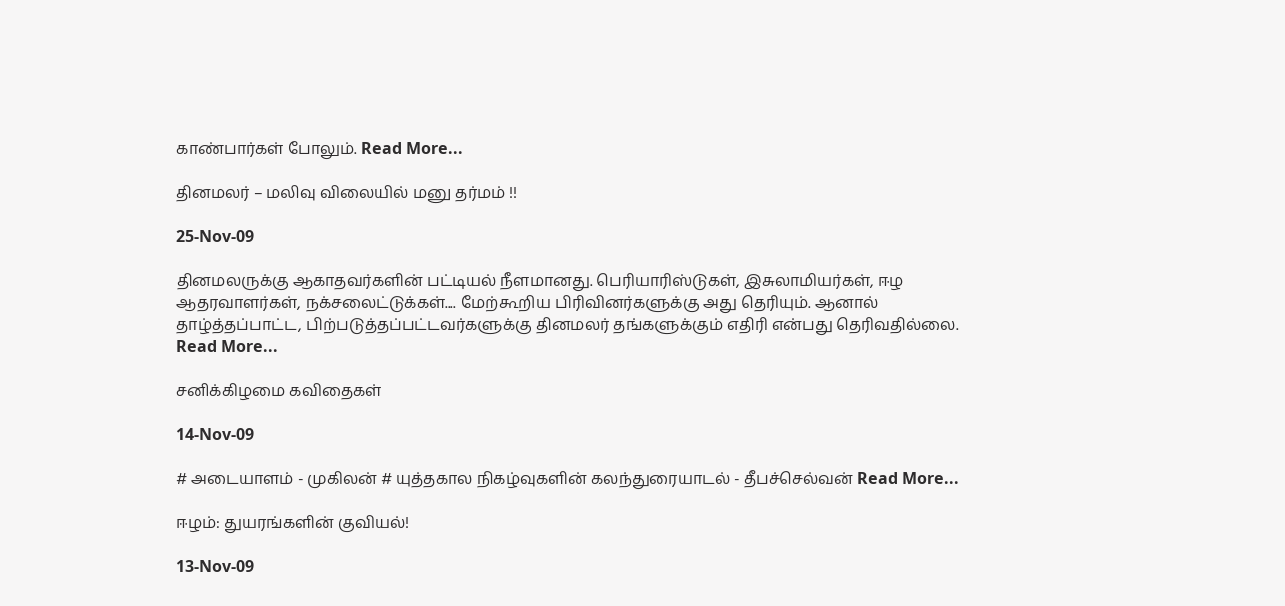காண்பார்கள் போலும். Read More...

தினமலர் – மலிவு விலையில் மனு தர்மம் !!

25-Nov-09

தினமலருக்கு ஆகாதவர்களின் பட்டியல் நீளமானது. பெரியாரிஸ்டுகள், இசுலாமியர்கள், ஈழ ஆதரவாளர்கள், நக்சலைட்டுக்கள்.... மேற்கூறிய பிரிவினர்களுக்கு அது தெரியும். ஆனால் தாழ்த்தப்பாட்ட, பிற்படுத்தப்பட்டவர்களுக்கு தினமலர் தங்களுக்கும் எதிரி என்பது தெரிவதில்லை. Read More...

சனிக்கிழமை கவிதைகள்

14-Nov-09

# அடையாளம் - முகிலன் # யுத்தகால நிகழ்வுகளின் கலந்துரையாடல் - தீபச்செல்வன் Read More...

ஈழம்: துயரங்களின் குவியல்!

13-Nov-09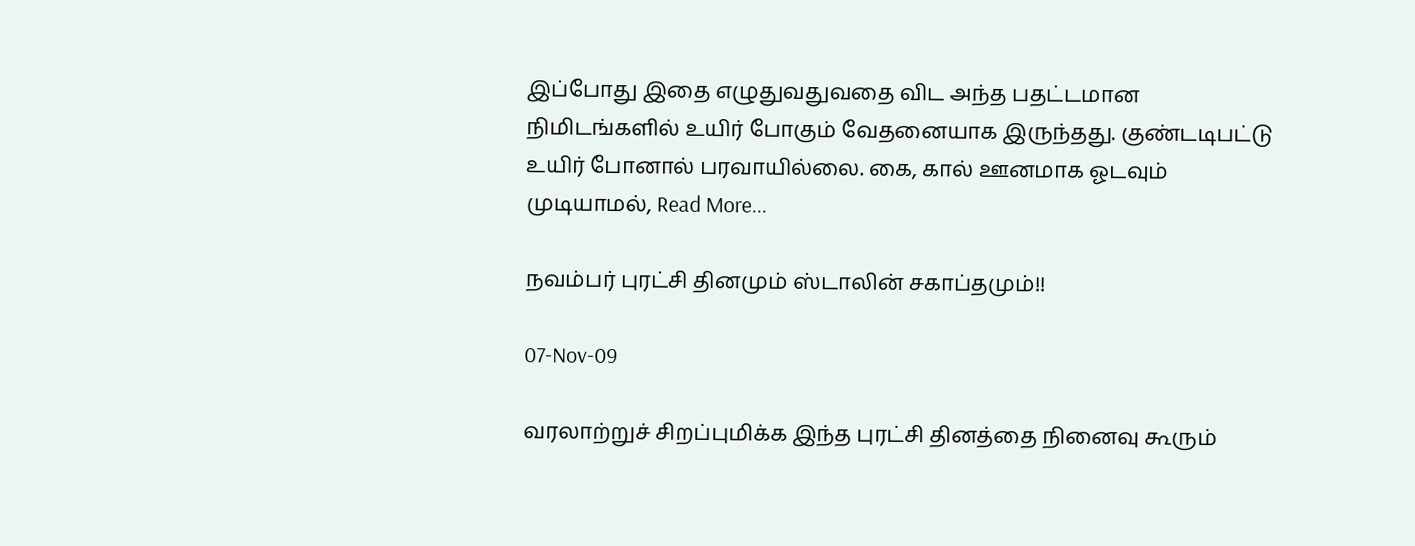இப்போது இதை எழுதுவதுவதை விட அந்த பதட்டமான நிமிடங்களில் உயிர் போகும் வேதனையாக இருந்தது. குண்டடிபட்டு உயிர் போனால் பரவாயில்லை. கை, கால் ஊனமாக ஓடவும் முடியாமல், Read More...

நவம்பர் புரட்சி தினமும் ஸ்டாலின் சகாப்தமும்!!

07-Nov-09

வரலாற்றுச் சிறப்புமிக்க இந்த புரட்சி தினத்தை நினைவு கூரும்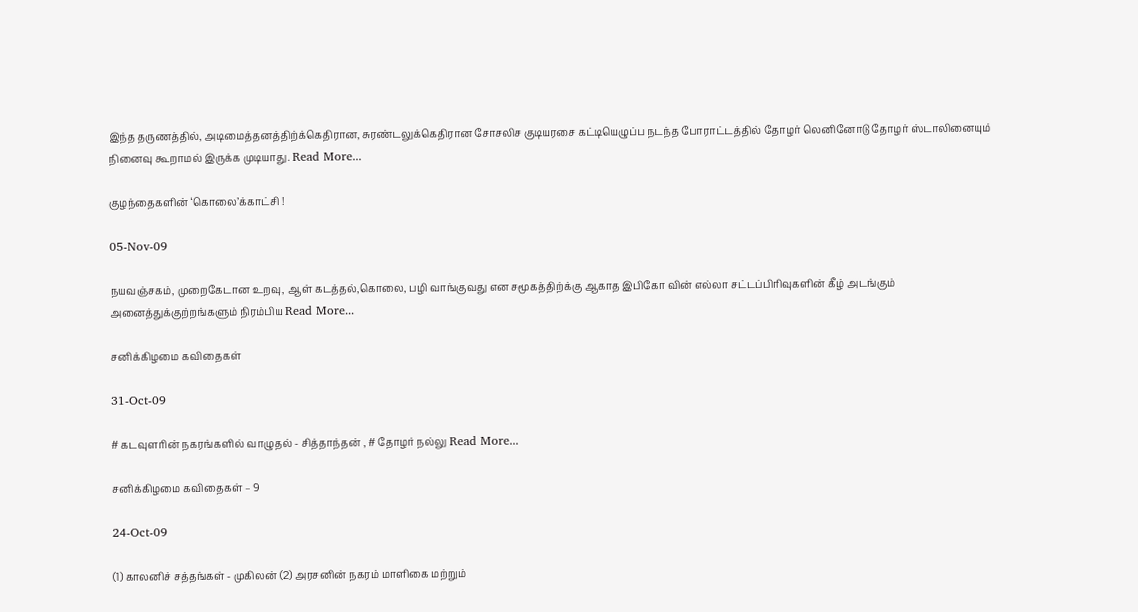இந்த தருணத்தில், அடிமைத்தனத்திற்க்கெதிரான, சுரண்டலுக்கெதிரான சோசலிச குடியரசை கட்டியெழுப்ப நடந்த போராட்டத்தில் தோழர் லெனினோடு தோழர் ஸ்டாலினையும் நினைவு கூறாமல் இருக்க முடியாது. Read More...

குழந்தைகளின் ‘கொலை’க்காட்சி !

05-Nov-09

நயவஞ்சகம், முறைகேடான உறவு, ஆள் கடத்தல்,கொலை, பழி வாங்குவது என சமூகத்திற்க்கு ஆகாத இபிகோ வின் எல்லா சட்டப்பிரிவுகளின் கீழ் அடங்கும் அனைத்துக்குற்றங்களும் நிரம்பிய Read More...

சனிக்கிழமை கவிதைகள்

31-Oct-09

# கடவுளரின் நகரங்களில் வாழுதல் - சித்தாந்தன் , # தோழர் நல்லு Read More...

சனிக்கிழமை கவிதைகள் – 9

24-Oct-09

(1) காலனிச் சத்தங்கள் - முகிலன் (2) அரசனின் நகரம் மாளிகை மற்றும்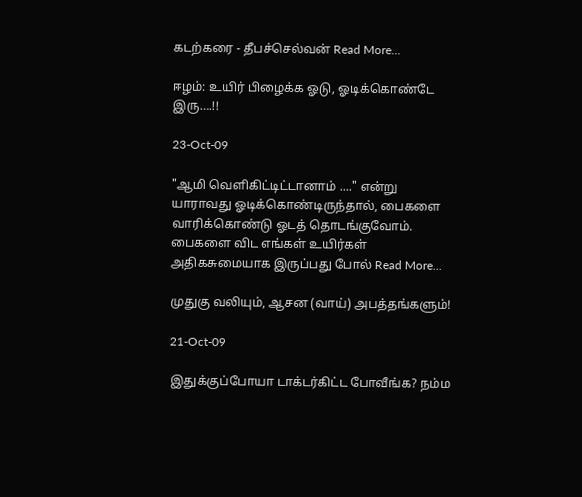கடற்கரை - தீபச்செல்வன் Read More...

ஈழம்: உயிர் பிழைக்க ஓடு, ஓடிக்கொண்டே இரு….!!

23-Oct-09

"ஆமி வெளிகிட்டிட்டானாம் ...." என்று யாராவது ஓடிக்கொண்டிருந்தால், பைகளை வாரிக்கொண்டு ஓடத் தொடங்குவோம். பைகளை விட எங்கள் உயிர்கள் அதிகசுமையாக இருப்பது போல் Read More...

முதுகு வலியும், ஆசன (வாய்) அபத்தங்களும்!

21-Oct-09

இதுக்குப்போயா டாக்டர்கிட்ட போவீங்க? நம்ம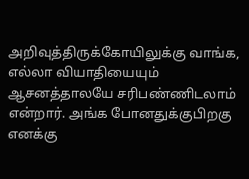அறிவுத்திருக்கோயிலுக்கு வாங்க, எல்லா வியாதியையும் ஆசனத்தாலயே சரிபண்ணிடலாம் என்றார். அங்க போனதுக்குபிறகு எனக்கு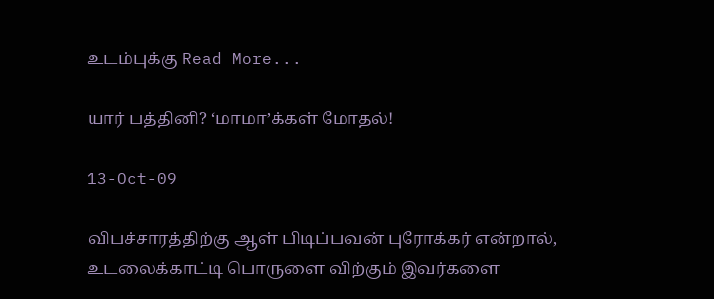உடம்புக்கு Read More...

யார் பத்தினி? ‘மாமா’க்கள் மோதல்!

13-Oct-09

விபச்சாரத்திற்கு ஆள் பிடிப்பவன் புரோக்கர் என்றால், உடலைக்காட்டி பொருளை விற்கும் இவர்களை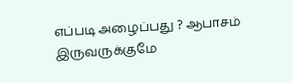எப்படி அழைப்பது ? ஆபாசம் இருவருக்குமே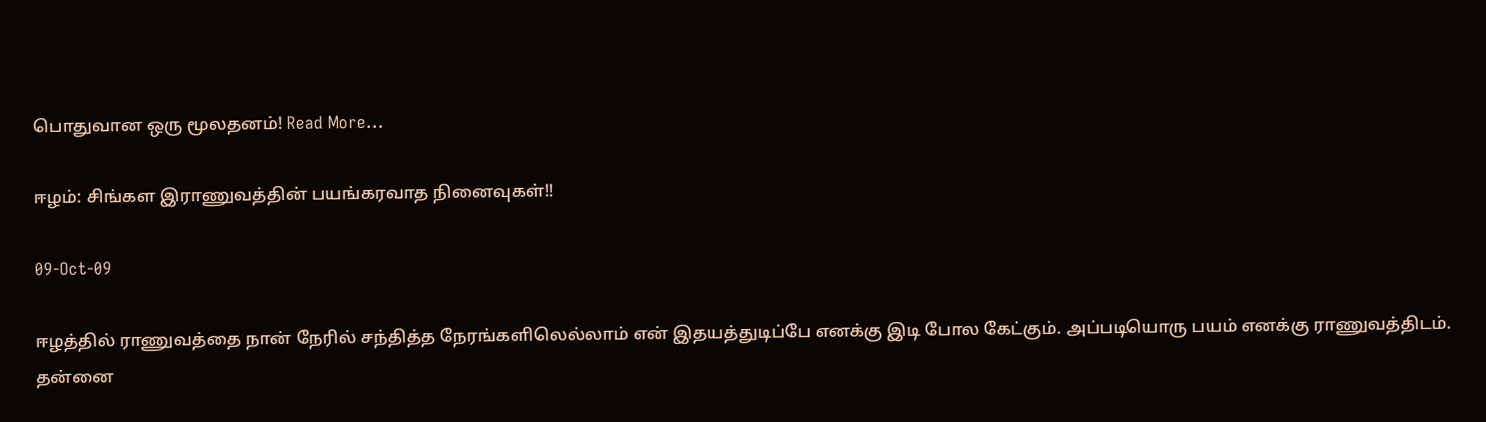பொதுவான ஒரு மூலதனம்! Read More...

ஈழம்: சிங்கள இராணுவத்தின் பயங்கரவாத நினைவுகள்!!

09-Oct-09

ஈழத்தில் ராணுவத்தை நான் நேரில் சந்தித்த நேரங்களிலெல்லாம் என் இதயத்துடிப்பே எனக்கு இடி போல கேட்கும். அப்படியொரு பயம் எனக்கு ராணுவத்திடம். தன்னை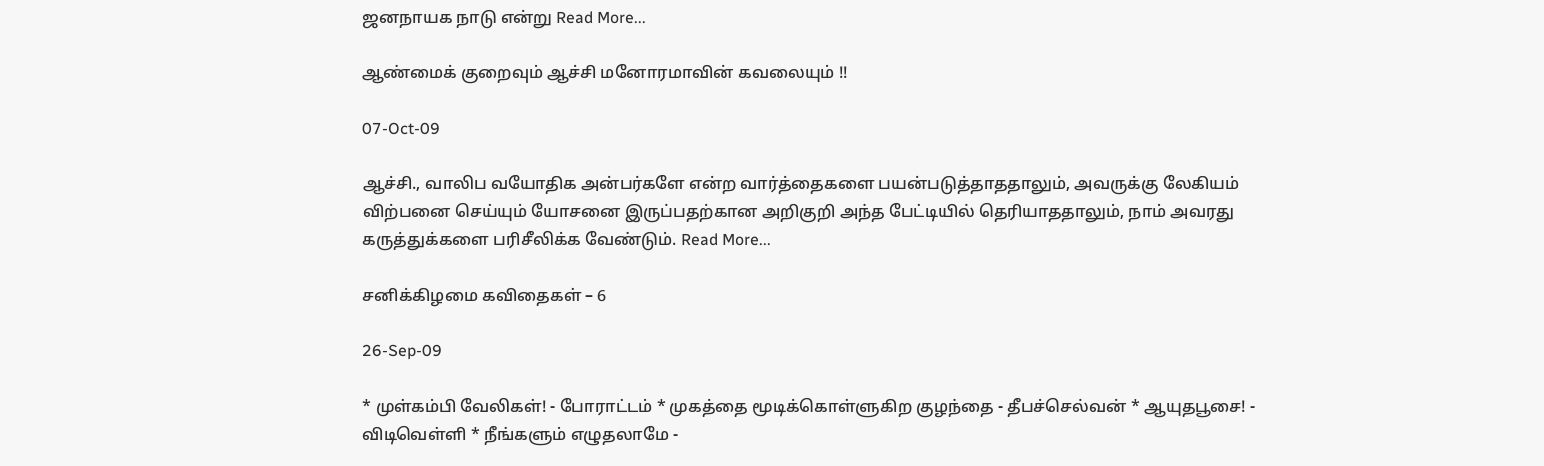ஜனநாயக நாடு என்று Read More...

ஆண்மைக் குறைவும் ஆச்சி மனோரமாவின் கவலையும் !!

07-Oct-09

ஆச்சி., வாலிப வயோதிக அன்பர்களே என்ற வார்த்தைகளை பயன்படுத்தாததாலும், அவருக்கு லேகியம் விற்பனை செய்யும் யோசனை இருப்பதற்கான அறிகுறி அந்த பேட்டியில் தெரியாததாலும், நாம் அவரது கருத்துக்களை பரிசீலிக்க வேண்டும். Read More...

சனிக்கிழமை கவிதைகள் – 6

26-Sep-09

* முள்கம்பி வேலிகள்! - போராட்டம் * முகத்தை மூடிக்கொள்ளுகிற குழந்தை - தீபச்செல்வன் * ஆயுதபூசை! - விடிவெள்ளி * நீங்களும் எழுதலாமே -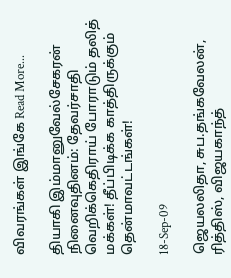விவரங்கள் இங்கே Read More...

தியாகி இம்மானுவேல்சேகரன் நினைவுதினம்: தேவர்சாதி வெறிக்கெதிராய் போராடும் தலித் மக்கள்! தீப்பிடிக்க காத்திருக்கும் தென்மாவட்டங்கள்!

18-Sep-09

ஜெயலலிதா, சுப.தங்கவேலன், ரித்திஸ், விஜயகாந்த்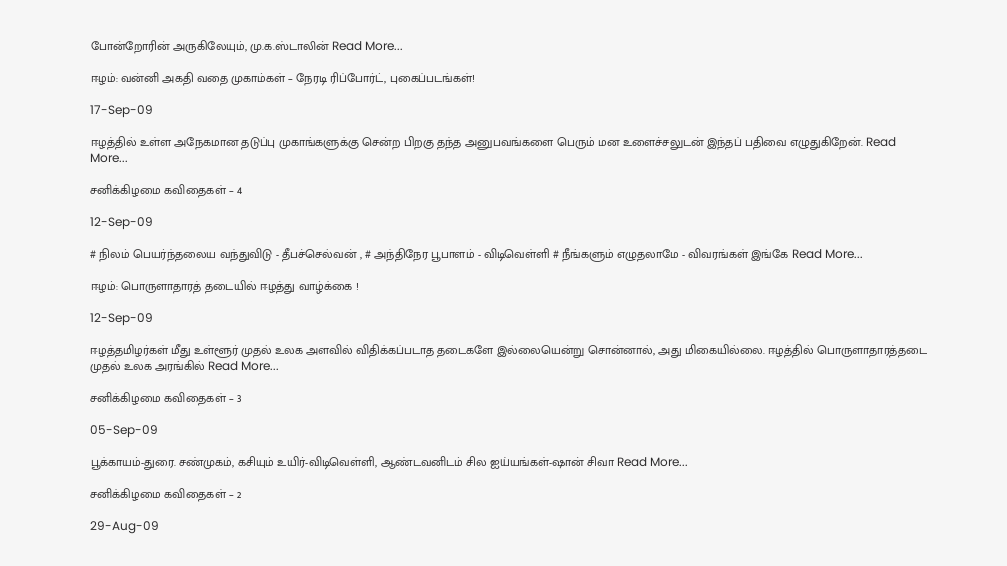போன்றோரின் அருகிலேயும், மு.க.ஸ்டாலின் Read More...

ஈழம்: வன்னி அகதி வதை முகாம்கள் – நேரடி ரிப்போர்ட், புகைப்படங்கள்!

17-Sep-09

ஈழத்தில் உள்ள அநேகமான தடுப்பு முகாங்களுக்கு சென்ற பிறகு தந்த அனுபவங்களை பெரும் மன உளைச்சலுடன் இந்தப் பதிவை எழுதுகிறேன். Read More...

சனிக்கிழமை கவிதைகள் – 4

12-Sep-09

# நிலம் பெயர்ந்தலைய வந்துவிடு - தீபச்செல்வன் , # அந்திநேர பூபாளம் - விடிவெள்ளி # நீங்களும் எழுதலாமே - விவரங்கள் இங்கே Read More...

ஈழம்: பொருளாதாரத் தடையில் ஈழத்து வாழ்க்கை !

12-Sep-09

ஈழத்தமிழர்கள் மீது உள்ளூர் முதல் உலக அளவில் விதிக்கப்படாத தடைகளே இல்லையென்று சொன்னால், அது மிகையில்லை. ஈழத்தில் பொருளாதாரத்தடை முதல் உலக அரங்கில் Read More...

சனிக்கிழமை கவிதைகள் – 3

05-Sep-09

பூக்காயம்-துரை. சண்முகம், கசியும் உயிர்-விடிவெள்ளி, ஆண்டவனிடம் சில ஐய்யங்கள்-ஷான் சிவா Read More...

சனிக்கிழமை கவிதைகள் – 2

29-Aug-09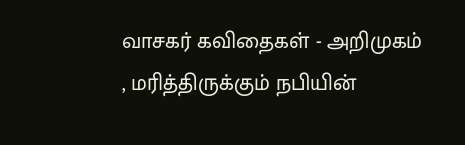வாசகர் கவிதைகள் - அறிமுகம் , மரித்திருக்கும் நபியின்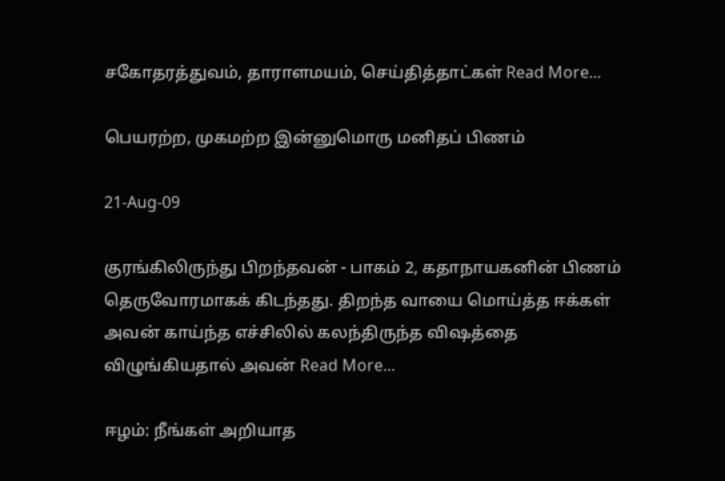சகோதரத்துவம், தாராளமயம், செய்தித்தாட்கள் Read More...

பெயரற்ற, முகமற்ற இன்னுமொரு மனிதப் பிணம்

21-Aug-09

குரங்கிலிருந்து பிறந்தவன் - பாகம் 2, கதாநாயகனின் பிணம் தெருவோரமாகக் கிடந்தது. திறந்த வாயை மொய்த்த ஈக்கள் அவன் காய்ந்த எச்சிலில் கலந்திருந்த விஷத்தை விழுங்கியதால் அவன் Read More...

ஈழம்: நீங்கள் அறியாத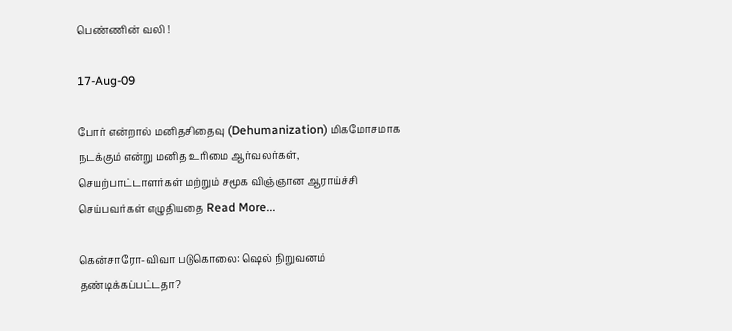பெண்ணின் வலி !

17-Aug-09

போர் என்றால் மனிதசிதைவு (Dehumanization) மிகமோசமாக நடக்கும் என்று மனித உரிமை ஆர்வலர்கள், செயற்பாட்டாளர்கள் மற்றும் சமூக விஞ்ஞான ஆராய்ச்சி செய்பவர்கள் எழுதியதை Read More...

கென்சாரோ-விவா படுகொலை: ஷெல் நிறுவனம் தண்டிக்கப்பட்டதா?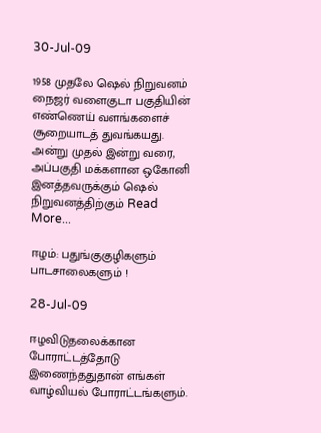30-Jul-09

1958 முதலே ஷெல் நிறுவனம் நைஜர் வளைகுடா பகுதியின் எண்ணெய் வளங்களைச் சூறையாடத் துவங்கயது. அன்று முதல் இன்று வரை, அப்பகுதி மக்களான ஒகோனி இனத்தவருக்கும் ஷெல் நிறுவனத்திற்கும் Read More...

ஈழம்: பதுங்குகுழிகளும் பாடசாலைகளும் !

28-Jul-09

ஈழவிடுதலைக்கான‌ போராட்டத்தோடு இணைந்ததுதான் எங்கள் வாழ்வியல் போராட்டங்களும்.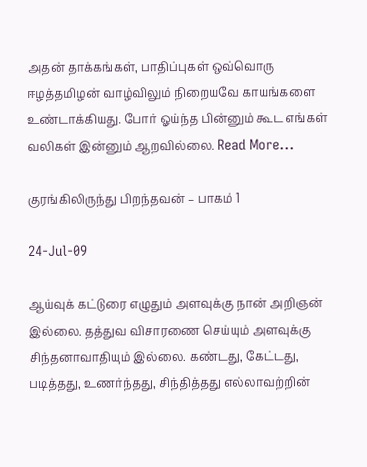அதன் தாக்கங்கள், பாதிப்புகள் ஒவ்வொரு ஈழத்தமிழ‌ன் வாழ்விலும் நிறையவே காயங்களை உண்டாக்கியது. போர் ஓய்ந்த பின்னும் கூட எங்கள் வலிகள் இன்னும் ஆறவில்லை. Read More...

குரங்கிலிருந்து பிறந்தவன் – பாகம் 1

24-Jul-09

ஆய்வுக் கட்டுரை எழுதும் அளவுக்கு நான் அறிஞன் இல்லை. தத்துவ விசாரணை செய்யும் அளவுக்கு சிந்தனாவாதியும் இல்லை. கண்டது, கேட்டது, படித்தது, உணர்ந்தது, சிந்தித்தது எல்லாவற்றின்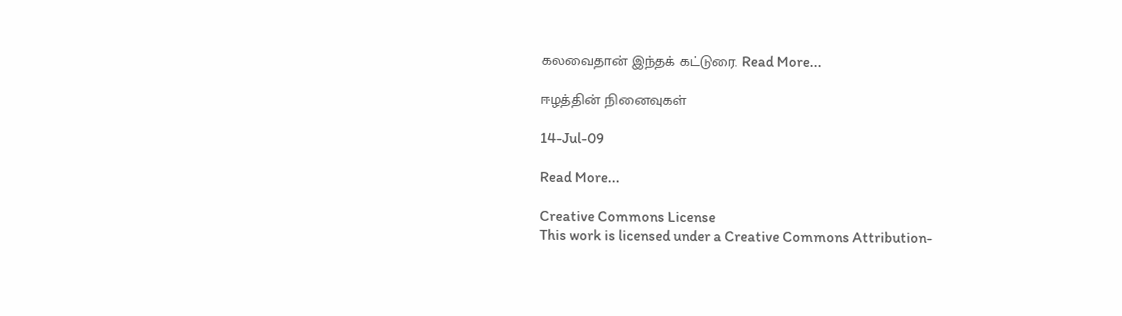கலவைதான் இந்தக் கட்டுரை. Read More...

ஈழத்தின் நினைவுகள்

14-Jul-09

Read More...

Creative Commons License
This work is licensed under a Creative Commons Attribution-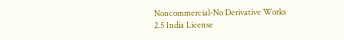Noncommercial-No Derivative Works 2.5 India License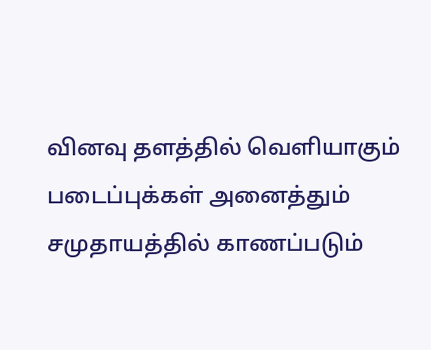வினவு தளத்தில் வெளியாகும் படைப்புக்கள் அனைத்தும் சமுதாயத்தில் காணப்படும்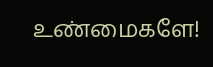உண்மைகளே!